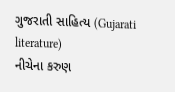ગુજરાતી સાહિત્ય (Gujarati literature)
નીચેના કરુણ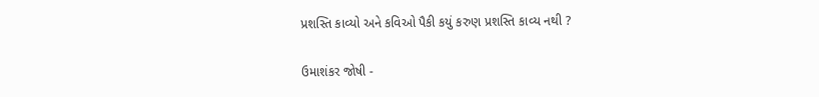પ્રશસ્તિ કાવ્યો અને કવિઓ પૈકી કયું કરુણ પ્રશસ્તિ કાવ્ય નથી ?

ઉમાશંકર જોષી -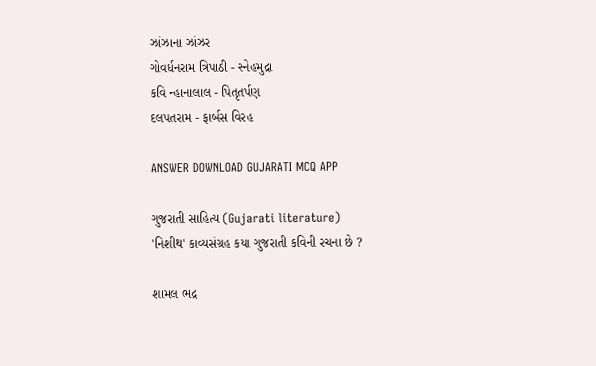ઝાંઝાના ઝાંઝર
ગોવર્ધનરામ ત્રિપાઠી - સ્નેહમુદ્રા
કવિ ન્હાનાલાલ - પિતૃતર્પણ
દલપતરામ - ફાર્બસ વિરહ

ANSWER DOWNLOAD GUJARATI MCQ APP

ગુજરાતી સાહિત્ય (Gujarati literature)
'નિશીથ' કાવ્યસંગ્રહ કયા ગુજરાતી કવિની રચના છે ?

શામલ ભદ્ર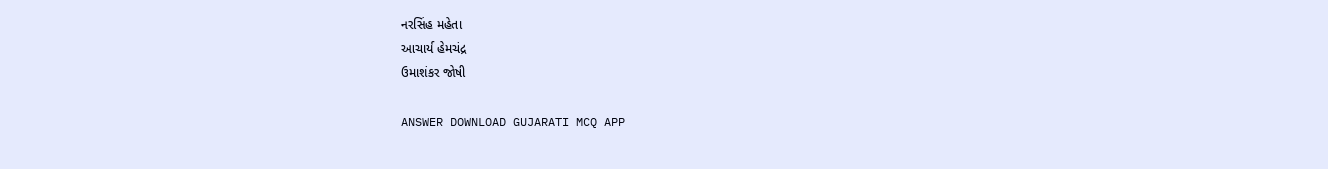નરસિંહ મહેતા
આચાર્ય હેમચંદ્ર
ઉમાશંકર જોષી

ANSWER DOWNLOAD GUJARATI MCQ APP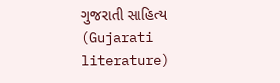ગુજરાતી સાહિત્ય (Gujarati literature)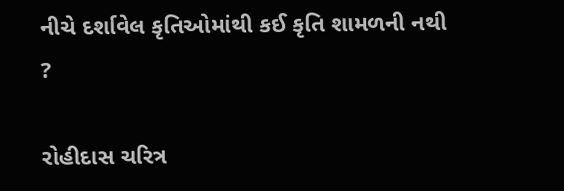નીચે દર્શાવેલ કૃતિઓમાંથી કઈ કૃતિ શામળની નથી ?

રોહીદાસ ચરિત્ર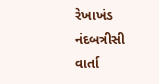રેખાખંડ
નંદબત્રીસી
વાર્તા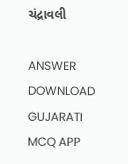ચંદ્રાવલી

ANSWER DOWNLOAD GUJARATI MCQ APP